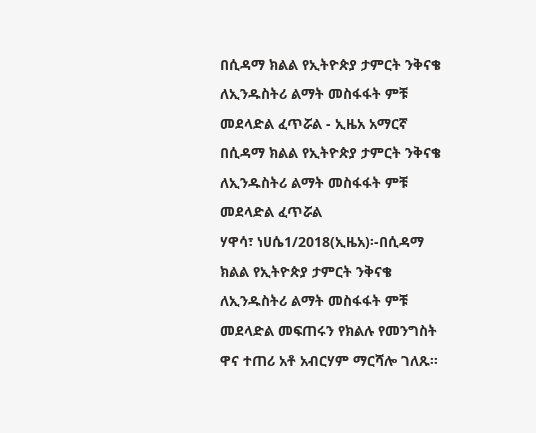በሲዳማ ክልል የኢትዮጵያ ታምርት ንቅናቄ ለኢንዱስትሪ ልማት መስፋፋት ምቹ መደላድል ፈጥሯል - ኢዜአ አማርኛ
በሲዳማ ክልል የኢትዮጵያ ታምርት ንቅናቄ ለኢንዱስትሪ ልማት መስፋፋት ምቹ መደላድል ፈጥሯል
ሃዋሳ፣ ነሀሴ1/2018(ኢዜአ)፡-በሲዳማ ክልል የኢትዮጵያ ታምርት ንቅናቄ ለኢንዱስትሪ ልማት መስፋፋት ምቹ መደላድል መፍጠሩን የክልሉ የመንግስት ዋና ተጠሪ አቶ አብርሃም ማርሻሎ ገለጹ።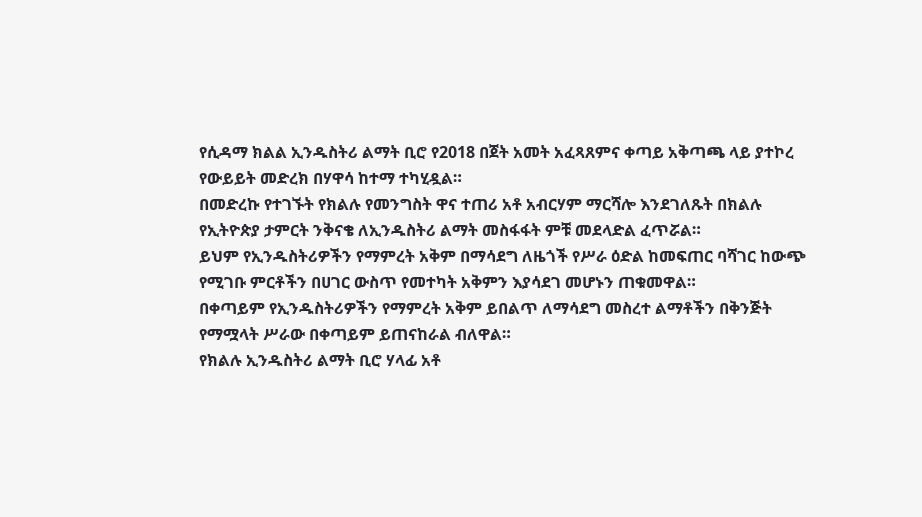የሲዳማ ክልል ኢንዱስትሪ ልማት ቢሮ የ2018 በጀት አመት አፈጻጸምና ቀጣይ አቅጣጫ ላይ ያተኮረ የውይይት መድረክ በሃዋሳ ከተማ ተካሂዷል።
በመድረኩ የተገኙት የክልሉ የመንግስት ዋና ተጠሪ አቶ አብርሃም ማርሻሎ እንደገለጹት በክልሉ የኢትዮጵያ ታምርት ንቅናቄ ለኢንዱስትሪ ልማት መስፋፋት ምቹ መደላድል ፈጥሯል።
ይህም የኢንዱስትሪዎችን የማምረት አቅም በማሳደግ ለዜጎች የሥራ ዕድል ከመፍጠር ባሻገር ከውጭ የሚገቡ ምርቶችን በሀገር ውስጥ የመተካት አቅምን እያሳደገ መሆኑን ጠቁመዋል።
በቀጣይም የኢንዱስትሪዎችን የማምረት አቅም ይበልጥ ለማሳደግ መስረተ ልማቶችን በቅንጅት የማሟላት ሥራው በቀጣይም ይጠናከራል ብለዋል።
የክልሉ ኢንዱስትሪ ልማት ቢሮ ሃላፊ አቶ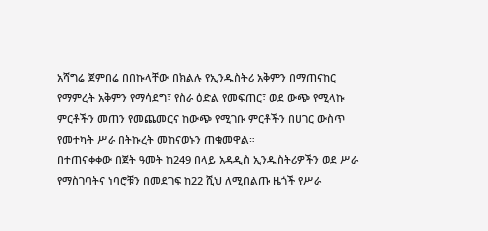አሻግሬ ጀምበሬ በበኩላቸው በክልሉ የኢንዱስትሪ አቅምን በማጠናከር የማምረት አቅምን የማሳደግ፣ የስራ ዕድል የመፍጠር፣ ወደ ውጭ የሚላኩ ምርቶችን መጠን የመጨመርና ከውጭ የሚገቡ ምርቶችን በሀገር ውስጥ የመተካት ሥራ በትኩረት መከናወኑን ጠቁመዋል።
በተጠናቀቀው በጀት ዓመት ከ249 በላይ አዳዲስ ኢንዱስትሪዎችን ወደ ሥራ የማስገባትና ነባሮቹን በመደገፍ ከ22 ሺህ ለሚበልጡ ዜጎች የሥራ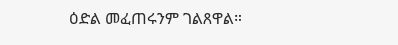ዕድል መፈጠሩንም ገልጸዋል።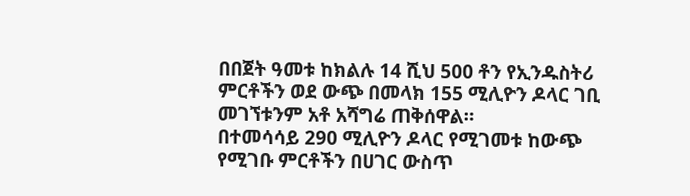በበጀት ዓመቱ ከክልሉ 14 ሺህ 500 ቶን የኢንዱስትሪ ምርቶችን ወደ ውጭ በመላክ 155 ሚሊዮን ዶላር ገቢ መገኘቱንም አቶ አሻግሬ ጠቅሰዋል።
በተመሳሳይ 290 ሚሊዮን ዶላር የሚገመቱ ከውጭ የሚገቡ ምርቶችን በሀገር ውስጥ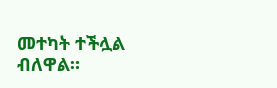መተካት ተችሏል ብለዋል።